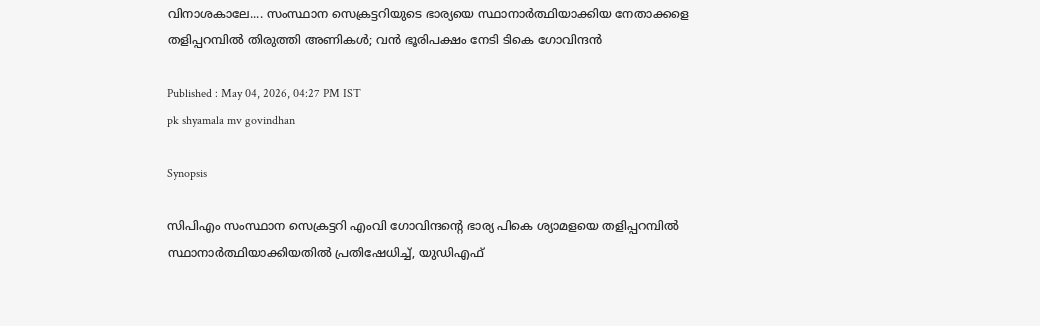വിനാശകാലേ.... സംസ്ഥാന സെക്രട്ടറിയുടെ ഭാര്യയെ സ്ഥാനാർത്ഥിയാക്കിയ നേതാക്കളെ തളിപ്പറമ്പിൽ തിരുത്തി അണികൾ; വൻ ഭൂരിപക്ഷം നേടി ടികെ ഗോവിന്ദൻ

Published : May 04, 2026, 04:27 PM IST
pk shyamala mv govindhan

Synopsis

സിപിഎം സംസ്ഥാന സെക്രട്ടറി എംവി ഗോവിന്ദൻ്റെ ഭാര്യ പികെ ശ്യാമളയെ തളിപ്പറമ്പിൽ സ്ഥാനാർത്ഥിയാക്കിയതിൽ പ്രതിഷേധിച്ച്, യുഡിഎഫ്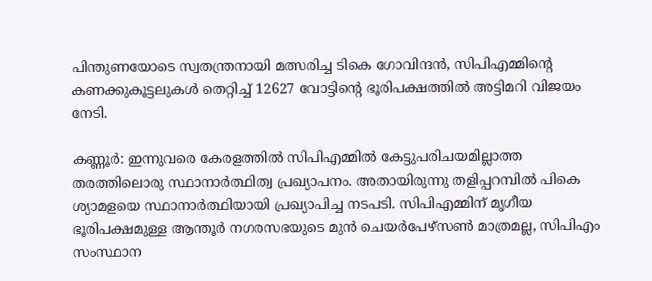പിന്തുണയോടെ സ്വതന്ത്രനായി മത്സരിച്ച ടികെ ഗോവിന്ദൻ, സിപിഎമ്മിന്റെ കണക്കുകൂട്ടലുകൾ തെറ്റിച്ച് 12627 വോട്ടിന്റെ ഭൂരിപക്ഷത്തിൽ അട്ടിമറി വിജയം നേടി.

കണ്ണൂർ: ഇന്നുവരെ കേരളത്തിൽ സിപിഎമ്മിൽ കേട്ടുപരിചയമില്ലാത്ത തരത്തിലൊരു സ്ഥാനാർത്ഥിത്വ പ്രഖ്യാപനം. അതായിരുന്നു തളിപ്പറമ്പിൽ പികെ ശ്യാമളയെ സ്ഥാനാർത്ഥിയായി പ്രഖ്യാപിച്ച നടപടി. സിപിഎമ്മിന് മൃഗീയ ഭൂരിപക്ഷമുള്ള ആന്തൂർ നഗരസഭയുടെ മുൻ ചെയർപേഴ്‌സൺ മാത്രമല്ല, സിപിഎം സംസ്ഥാന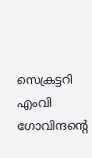സെക്രട്ടറി എംവി ഗോവിന്ദൻ്റെ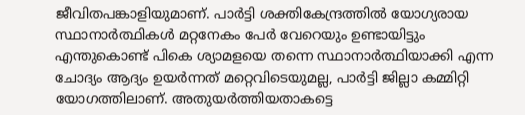ജീവിതപങ്കാളിയുമാണ്. പാർട്ടി ശക്തികേന്ദ്രത്തിൽ യോഗ്യരായ സ്ഥാനാർത്ഥികൾ മറ്റനേകം പേർ വേറെയും ഉണ്ടായിട്ടും എന്തുകൊണ്ട് പികെ ശ്യാമളയെ തന്നെ സ്ഥാനാർത്ഥിയാക്കി എന്ന ചോദ്യം ആദ്യം ഉയർന്നത് മറ്റെവിടെയുമല്ല, പാർട്ടി ജില്ലാ കമ്മിറ്റി യോഗത്തിലാണ്. അതുയർത്തിയതാകട്ടെ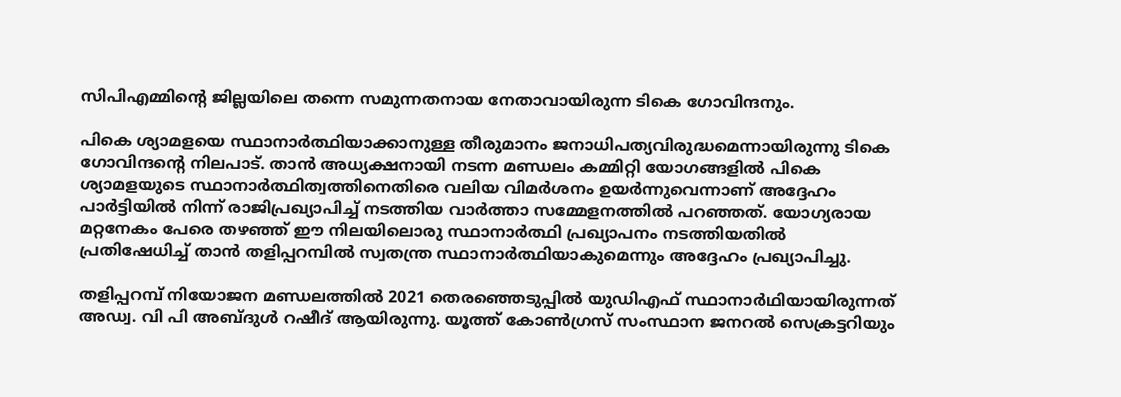സിപിഎമ്മിൻ്റെ ജില്ലയിലെ തന്നെ സമുന്നതനായ നേതാവായിരുന്ന ടികെ ഗോവിന്ദനും.

പികെ ശ്യാമളയെ സ്ഥാനാർത്ഥിയാക്കാനുള്ള തീരുമാനം ജനാധിപത്യവിരുദ്ധമെന്നായിരുന്നു ടികെ ഗോവിന്ദൻ്റെ നിലപാട്. താൻ അധ്യക്ഷനായി നടന്ന മണ്ഡലം കമ്മിറ്റി യോഗങ്ങളിൽ പികെ ശ്യാമളയുടെ സ്ഥാനാർത്ഥിത്വത്തിനെതിരെ വലിയ വിമർശനം ഉയർന്നുവെന്നാണ് അദ്ദേഹം പാർട്ടിയിൽ നിന്ന് രാജിപ്രഖ്യാപിച്ച് നടത്തിയ വാർത്താ സമ്മേളനത്തിൽ പറഞ്ഞത്. യോഗ്യരായ മറ്റനേകം പേരെ തഴഞ്ഞ് ഈ നിലയിലൊരു സ്ഥാനാർത്ഥി പ്രഖ്യാപനം നടത്തിയതിൽ പ്രതിഷേധിച്ച് താൻ തളിപ്പറമ്പിൽ സ്വതന്ത്ര സ്ഥാനാർത്ഥിയാകുമെന്നും അദ്ദേഹം പ്രഖ്യാപിച്ചു.

തളിപ്പറമ്പ് നിയോജന മണ്ഡലത്തില്‍ 2021 തെരഞ്ഞെടുപ്പില്‍ യുഡിഎഫ് സ്ഥാനാര്‍ഥിയായിരുന്നത് അഡ്വ. വി പി അബ്‌ദുള്‍ റഷീദ് ആയിരുന്നു. യൂത്ത് കോണ്‍ഗ്രസ് സംസ്ഥാന ജനറല്‍ സെക്രട്ടറിയും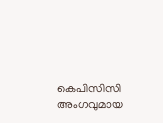കെപിസിസി അംഗവുമായ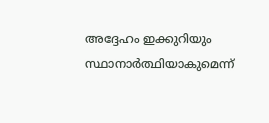അദ്ദേഹം ഇക്കുറിയും സ്ഥാനാർത്ഥിയാകുമെന്ന്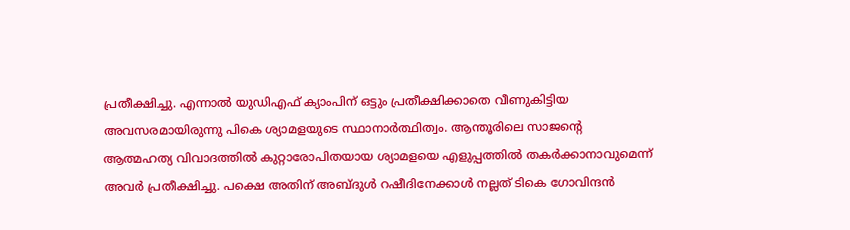പ്രതീക്ഷിച്ചു. എന്നാൽ യുഡിഎഫ് ക്യാംപിന് ഒട്ടും പ്രതീക്ഷിക്കാതെ വീണുകിട്ടിയ അവസരമായിരുന്നു പികെ ശ്യാമളയുടെ സ്ഥാനാർത്ഥിത്വം. ആന്തൂരിലെ സാജൻ്റെ ആത്മഹത്യ വിവാദത്തിൽ കുറ്റാരോപിതയായ ശ്യാമളയെ എളുപ്പത്തിൽ തകർക്കാനാവുമെന്ന് അവർ പ്രതീക്ഷിച്ചു. പക്ഷെ അതിന് അബ്ദുൾ റഷീദിനേക്കാൾ നല്ലത് ടികെ ഗോവിന്ദൻ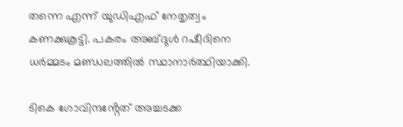തന്നെ എന്ന് യുഡിഎഫ് നേതൃത്വം കണക്കുകൂട്ടി. പകരം അബ്ദുൾ റഷീദിനെ ധർമ്മടം മണ്ഡലത്തിൽ സ്ഥാനാർത്ഥിയാക്കി.

ടികെ ഗോവിന്ദൻ്റേത് അച്ചടക്ക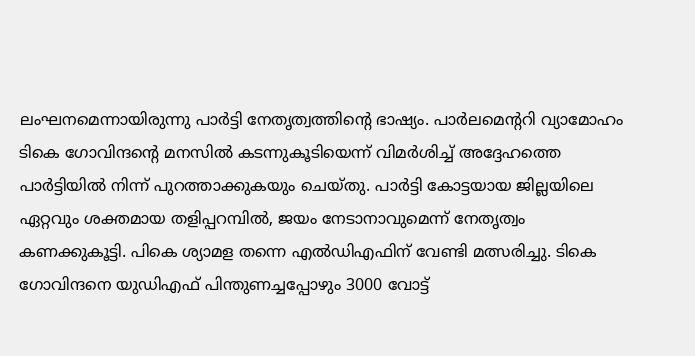ലംഘനമെന്നായിരുന്നു പാർട്ടി നേതൃത്വത്തിൻ്റെ ഭാഷ്യം. പാർലമെൻ്ററി വ്യാമോഹം ടികെ ഗോവിന്ദൻ്റെ മനസിൽ കടന്നുകൂടിയെന്ന് വിമർശിച്ച് അദ്ദേഹത്തെ പാർട്ടിയിൽ നിന്ന് പുറത്താക്കുകയും ചെയ്തു. പാർട്ടി കോട്ടയായ ജില്ലയിലെ ഏറ്റവും ശക്തമായ തളിപ്പറമ്പിൽ, ജയം നേടാനാവുമെന്ന് നേതൃത്വം കണക്കുകൂട്ടി. പികെ ശ്യാമള തന്നെ എൽഡിഎഫിന് വേണ്ടി മത്സരിച്ചു. ടികെ ഗോവിന്ദനെ യുഡിഎഫ് പിന്തുണച്ചപ്പോഴും 3000 വോട്ട്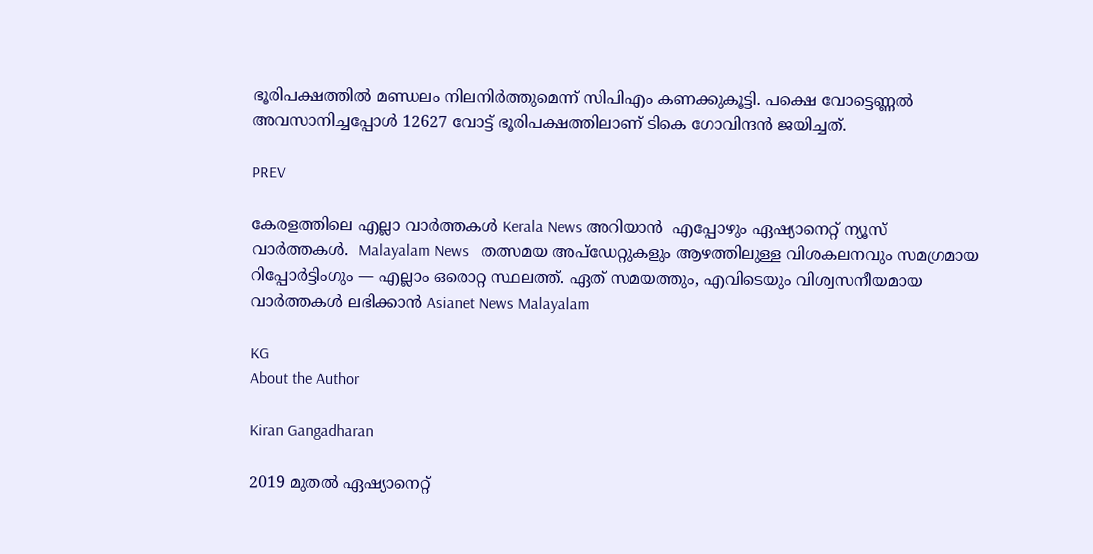ഭൂരിപക്ഷത്തിൽ മണ്ഡലം നിലനിർത്തുമെന്ന് സിപിഎം കണക്കുകൂട്ടി. പക്ഷെ വോട്ടെണ്ണൽ അവസാനിച്ചപ്പോൾ 12627 വോട്ട് ഭൂരിപക്ഷത്തിലാണ് ടികെ ഗോവിന്ദൻ ജയിച്ചത്.

PREV

കേരളത്തിലെ എല്ലാ വാർത്തകൾ Kerala News അറിയാൻ  എപ്പോഴും ഏഷ്യാനെറ്റ് ന്യൂസ് വാർത്തകൾ.  Malayalam News   തത്സമയ അപ്‌ഡേറ്റുകളും ആഴത്തിലുള്ള വിശകലനവും സമഗ്രമായ റിപ്പോർട്ടിംഗും — എല്ലാം ഒരൊറ്റ സ്ഥലത്ത്. ഏത് സമയത്തും, എവിടെയും വിശ്വസനീയമായ വാർത്തകൾ ലഭിക്കാൻ Asianet News Malayalam

KG
About the Author

Kiran Gangadharan

2019 മുതല്‍ ഏഷ്യാനെറ്റ്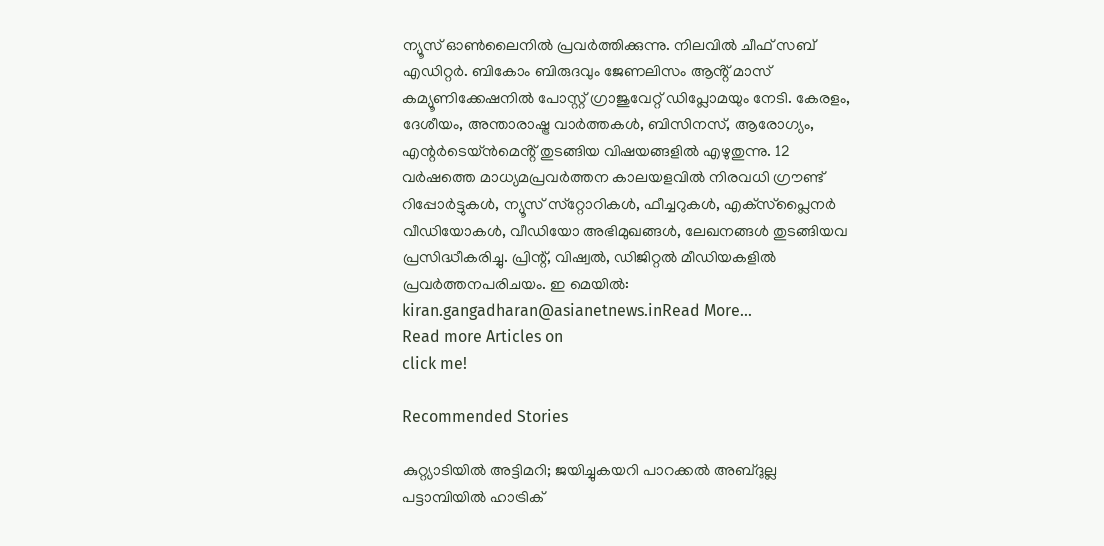ന്യൂസ് ഓണ്‍ലൈനില്‍ പ്രവര്‍ത്തിക്കുന്നു. നിലവില്‍ ചീഫ് സബ് എഡിറ്റർ. ബികോം ബിരുദവും ജേണലിസം ആൻ്റ് മാസ് കമ്യൂണിക്കേഷനിൽ പോസ്റ്റ് ഗ്രാജുവേറ്റ് ഡിപ്ലോമയും നേടി. കേരളം, ദേശീയം, അന്താരാഷ്ട്ര വാര്‍ത്തകള്‍, ബിസിനസ്, ആരോഗ്യം, എന്റർടെയ്ൻമെൻ്റ് തുടങ്ങിയ വിഷയങ്ങളില്‍ എഴുതുന്നു. 12 വര്‍ഷത്തെ മാധ്യമപ്രവര്‍ത്തന കാലയളവില്‍ നിരവധി ഗ്രൗണ്ട് റിപ്പോര്‍ട്ടുകള്‍, ന്യൂസ് സ്‌റ്റോറികള്‍, ഫീച്ചറുകള്‍, എക്‌സ്‌പ്ലൈന‍ർ വീഡിയോകൾ, വീഡിയോ അഭിമുഖങ്ങള്‍, ലേഖനങ്ങള്‍ തുടങ്ങിയവ പ്രസിദ്ധീകരിച്ചു. പ്രിന്റ്, വിഷ്വല്‍, ഡിജിറ്റല്‍ മീഡിയകളില്‍ പ്രവര്‍ത്തനപരിചയം. ഇ മെയില്‍: kiran.gangadharan@asianetnews.inRead More...
Read more Articles on
click me!

Recommended Stories

കുറ്റ്യാടിയിൽ അട്ടിമറി; ജയിച്ചുകയറി പാറക്കൽ അബ്‍ദുല്ല
പട്ടാമ്പിയില്‍ ഹാട്രിക്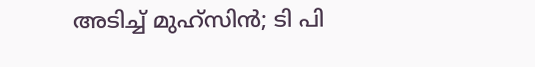അടിച്ച് മുഹ്സിന്‍; ടി പി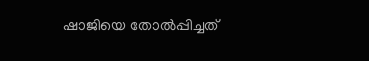ഷാജിയെ തോല്‍പ്പിച്ചത്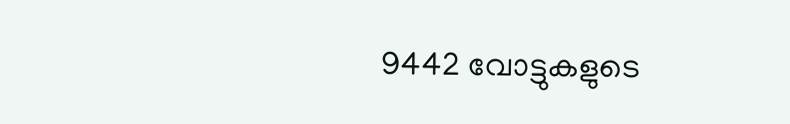9442 വോട്ടുകളുടെ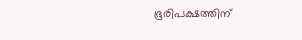ഭൂരിപക്ഷത്തിന്